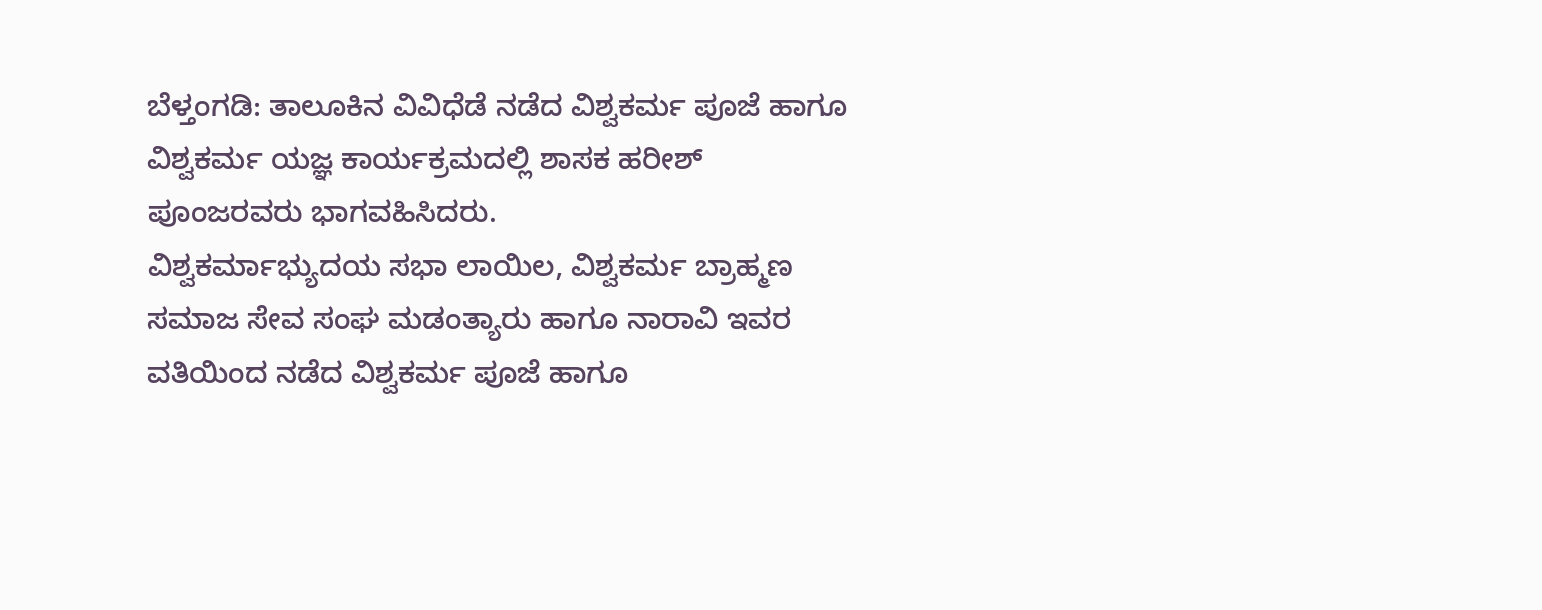ಬೆಳ್ತಂಗಡಿ: ತಾಲೂಕಿನ ವಿವಿಧೆಡೆ ನಡೆದ ವಿಶ್ವಕರ್ಮ ಪೂಜೆ ಹಾಗೂ ವಿಶ್ವಕರ್ಮ ಯಜ್ಞ ಕಾರ್ಯಕ್ರಮದಲ್ಲಿ ಶಾಸಕ ಹರೀಶ್ ಪೂಂಜರವರು ಭಾಗವಹಿಸಿದರು.
ವಿಶ್ವಕರ್ಮಾಭ್ಯುದಯ ಸಭಾ ಲಾಯಿಲ, ವಿಶ್ವಕರ್ಮ ಬ್ರಾಹ್ಮಣ ಸಮಾಜ ಸೇವ ಸಂಘ ಮಡಂತ್ಯಾರು ಹಾಗೂ ನಾರಾವಿ ಇವರ ವತಿಯಿಂದ ನಡೆದ ವಿಶ್ವಕರ್ಮ ಪೂಜೆ ಹಾಗೂ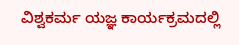ವಿಶ್ವಕರ್ಮ ಯಜ್ಞ ಕಾರ್ಯಕ್ರಮದಲ್ಲಿ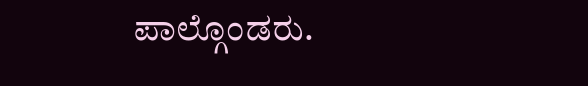ಪಾಲ್ಗೊಂಡರು.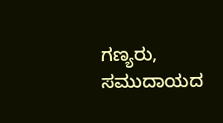ಗಣ್ಯರು,
ಸಮುದಾಯದ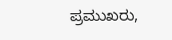ಪ್ರಮುಖರು,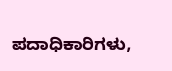ಪದಾಧಿಕಾರಿಗಳು,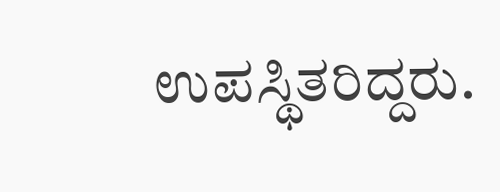ಉಪಸ್ಥಿತರಿದ್ದರು.